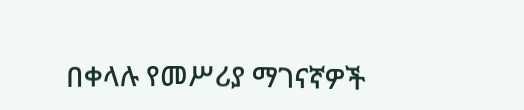በቀላሉ የመሥሪያ ማገናኛዎች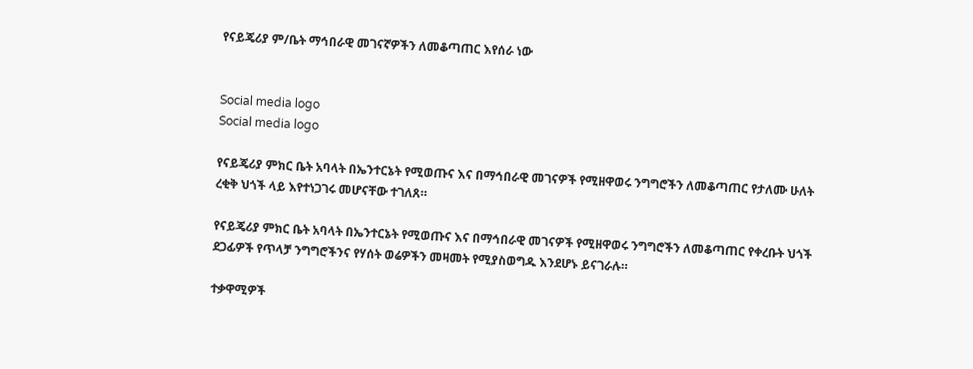የናይጄሪያ ም/ቤት ማኅበራዊ መገናኛዎችን ለመቆጣጠር እየሰራ ነው


Social media logo
Social media logo

የናይጄሪያ ምክር ቤት አባላት በኤንተርኔት የሚወጡና እና በማኅበራዊ መገናዎች የሚዘዋወሩ ንግግሮችን ለመቆጣጠር የታለሙ ሁለት ረቂቅ ህጎች ላይ እየተነጋገሩ መሆናቸው ተገለጸ።

የናይጄሪያ ምክር ቤት አባላት በኤንተርኔት የሚወጡና እና በማኅበራዊ መገናዎች የሚዘዋወሩ ንግግሮችን ለመቆጣጠር የቀረቡት ህጎች ደጋፊዎች የጥላቻ ንግግሮችንና የሃሰት ወሬዎችን መዛመት የሚያስወግዱ እንደሆኑ ይናገራሉ።

ተቃዋሚዎች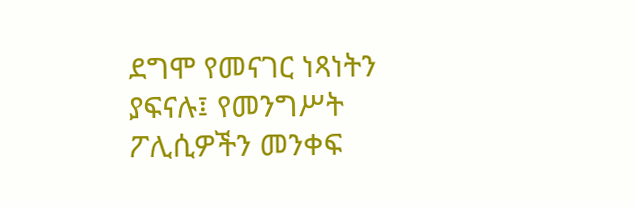ደግሞ የመናገር ነጻነትን ያፍናሉ፤ የመንግሥት ፖሊሲዎችን መንቀፍ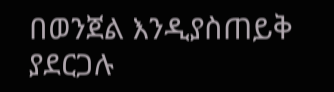በወንጀል እንዲያስጠይቅ ያደርጋሉ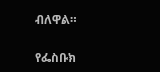ብለዋል።

የፌስቡክ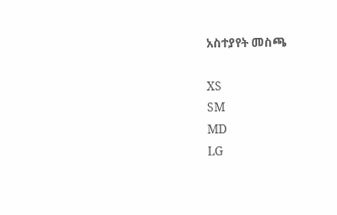አስተያየት መስጫ

XS
SM
MD
LG